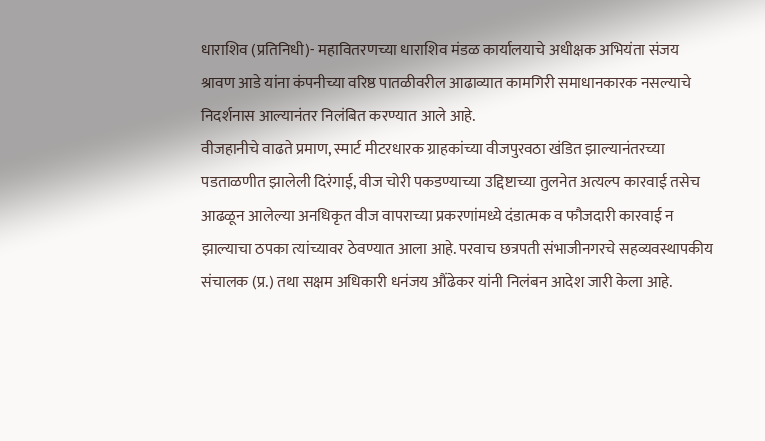धाराशिव (प्रतिनिधी)- महावितरणच्या धाराशिव मंडळ कार्यालयाचे अधीक्षक अभियंता संजय श्रावण आडे यांना कंपनीच्या वरिष्ठ पातळीवरील आढाव्यात कामगिरी समाधानकारक नसल्याचे निदर्शनास आल्यानंतर निलंबित करण्यात आले आहे.
वीजहानीचे वाढते प्रमाण, स्मार्ट मीटरधारक ग्राहकांच्या वीजपुरवठा खंडित झाल्यानंतरच्या पडताळणीत झालेली दिरंगाई, वीज चोरी पकडण्याच्या उद्दिष्टाच्या तुलनेत अत्यल्प कारवाई तसेच आढळून आलेल्या अनधिकृत वीज वापराच्या प्रकरणांमध्ये दंडात्मक व फौजदारी कारवाई न झाल्याचा ठपका त्यांच्यावर ठेवण्यात आला आहे. परवाच छत्रपती संभाजीनगरचे सहव्यवस्थापकीय संचालक (प्र.) तथा सक्षम अधिकारी धनंजय औंढेकर यांनी निलंबन आदेश जारी केला आहे.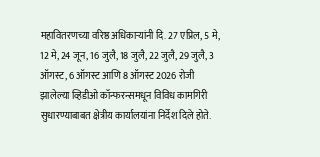महावितरणच्या वरिष्ठ अधिकाऱ्यांनी दि. 27 एप्रिल, 5 मे, 12 मे, 24 जून, 16 जुलै, 18 जुलै, 22 जुलै, 29 जुलै, 3 ऑगस्ट, 6 ऑगस्ट आणि 8 ऑगस्ट 2026 रोजी झालेल्या व्हिडीओ कॉन्फरन्समधून विविध कामगिरी सुधारण्याबाबत क्षेत्रीय कार्यालयांना निर्देश दिले होते.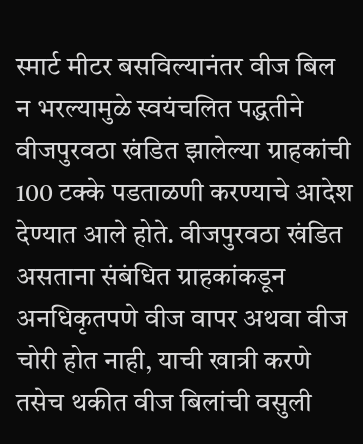स्मार्ट मीटर बसविल्यानंतर वीज बिल न भरल्यामुळे स्वयंचलित पद्धतीने वीजपुरवठा खंडित झालेल्या ग्राहकांची 100 टक्के पडताळणी करण्याचे आदेश देण्यात आले होते. वीजपुरवठा खंडित असताना संबंधित ग्राहकांकडून अनधिकृतपणे वीज वापर अथवा वीज चोरी होत नाही, याची खात्री करणे तसेच थकीत वीज बिलांची वसुली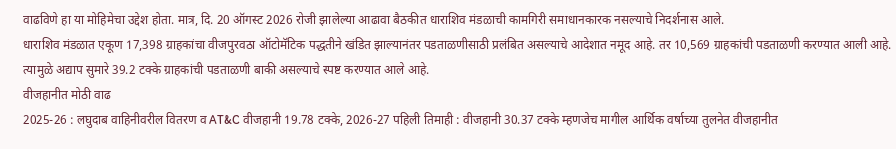वाढविणे हा या मोहिमेचा उद्देश होता. मात्र, दि. 20 ऑगस्ट 2026 रोजी झालेल्या आढावा बैठकीत धाराशिव मंडळाची कामगिरी समाधानकारक नसल्याचे निदर्शनास आले.
धाराशिव मंडळात एकूण 17,398 ग्राहकांचा वीजपुरवठा ऑटोमॅटिक पद्धतीने खंडित झाल्यानंतर पडताळणीसाठी प्रलंबित असल्याचे आदेशात नमूद आहे. तर 10,569 ग्राहकांची पडताळणी करण्यात आली आहे. त्यामुळे अद्याप सुमारे 39.2 टक्के ग्राहकांची पडताळणी बाकी असल्याचे स्पष्ट करण्यात आले आहे.
वीजहानीत मोठी वाढ
2025-26 : लघुदाब वाहिनीवरील वितरण व AT&C वीजहानी 19.78 टक्के, 2026-27 पहिली तिमाही : वीजहानी 30.37 टक्के म्हणजेच मागील आर्थिक वर्षाच्या तुलनेत वीजहानीत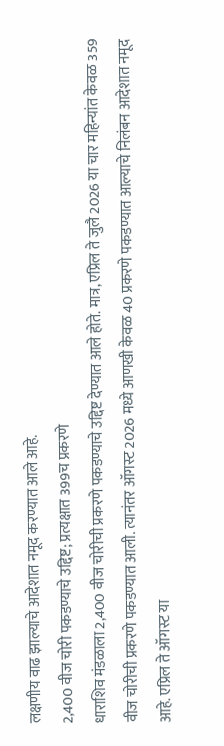लक्षणीय वाढ झाल्याचे आदेशात नमूद करण्यात आले आहे.
2,400 वीज चोरी पकडण्याचे उद्दिष्ट; प्रत्यक्षात 399च प्रकरणे
धाराशिव मंडळाला 2,400 वीज चोरीची प्रकरणे पकडण्याचे उद्दिष्ट देण्यात आले होते. मात्र, एप्रिल ते जुलै 2026 या चार महिन्यांत केवळ 359 वीज चोरीची प्रकरणे पकडण्यात आली. त्यानंतर ऑगस्ट 2026 मध्ये आणखी केवळ 40 प्रकरणे पकडण्यात आल्याचे निलंबन आदेशात नमूद आहे. एप्रिल ते ऑगस्ट या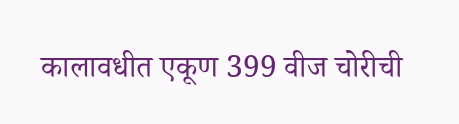कालावधीत एकूण 399 वीज चोरीची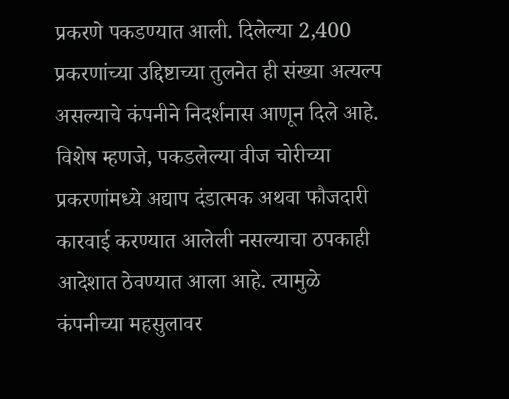प्रकरणे पकडण्यात आली. दिलेल्या 2,400 प्रकरणांच्या उद्दिष्टाच्या तुलनेत ही संख्या अत्यल्प असल्याचे कंपनीने निदर्शनास आणून दिले आहे.
विशेष म्हणजे, पकडलेल्या वीज चोरीच्या प्रकरणांमध्ये अद्याप दंडात्मक अथवा फौजदारी कारवाई करण्यात आलेली नसल्याचा ठपकाही आदेशात ठेवण्यात आला आहे. त्यामुळे कंपनीच्या महसुलावर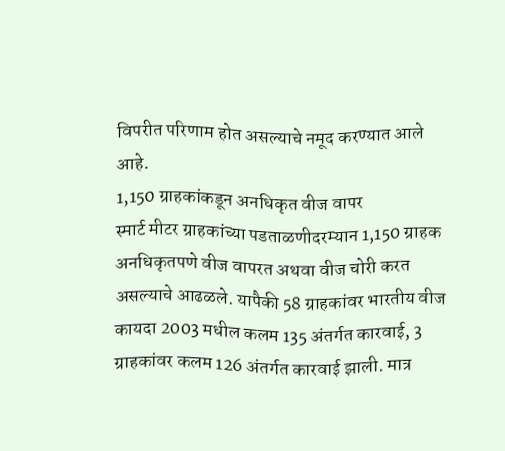विपरीत परिणाम होत असल्याचे नमूद करण्यात आले आहे.
1,150 ग्राहकांकडून अनधिकृत वीज वापर
स्मार्ट मीटर ग्राहकांच्या पडताळणीदरम्यान 1,150 ग्राहक अनधिकृतपणे वीज वापरत अथवा वीज चोरी करत असल्याचे आढळले. यापैकी 58 ग्राहकांवर भारतीय वीज कायदा 2003 मधील कलम 135 अंतर्गत कारवाई, 3 ग्राहकांवर कलम 126 अंतर्गत कारवाई झाली. मात्र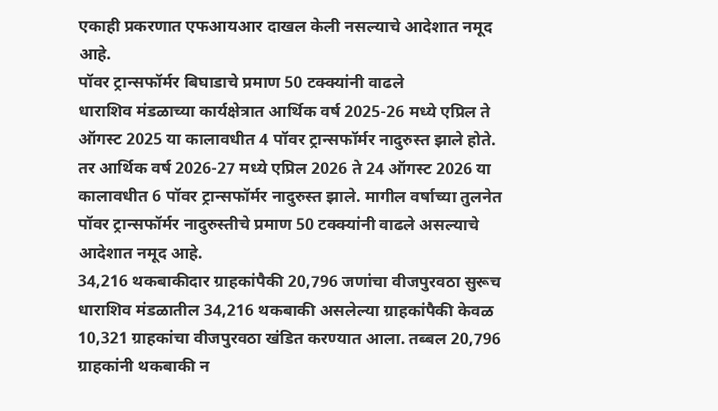एकाही प्रकरणात एफआयआर दाखल केली नसल्याचे आदेशात नमूद आहे.
पॉवर ट्रान्सफॉर्मर बिघाडाचे प्रमाण 50 टक्क्यांनी वाढले
धाराशिव मंडळाच्या कार्यक्षेत्रात आर्थिक वर्ष 2025-26 मध्ये एप्रिल ते ऑगस्ट 2025 या कालावधीत 4 पॉवर ट्रान्सफॉर्मर नादुरुस्त झाले होते. तर आर्थिक वर्ष 2026-27 मध्ये एप्रिल 2026 ते 24 ऑगस्ट 2026 या कालावधीत 6 पॉवर ट्रान्सफॉर्मर नादुरुस्त झाले. मागील वर्षाच्या तुलनेत पॉवर ट्रान्सफॉर्मर नादुरुस्तीचे प्रमाण 50 टक्क्यांनी वाढले असल्याचे आदेशात नमूद आहे.
34,216 थकबाकीदार ग्राहकांपैकी 20,796 जणांचा वीजपुरवठा सुरूच
धाराशिव मंडळातील 34,216 थकबाकी असलेल्या ग्राहकांपैकी केवळ 10,321 ग्राहकांचा वीजपुरवठा खंडित करण्यात आला. तब्बल 20,796 ग्राहकांनी थकबाकी न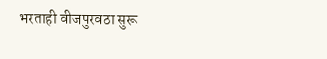भरताही वीजपुरवठा सुरू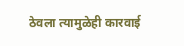ठेवला त्यामुळेही कारवाई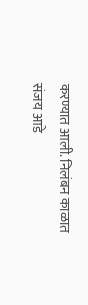करण्यात आली. निलंबन काळात संजय आडे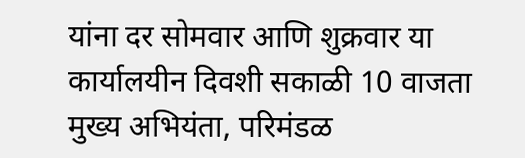यांना दर सोमवार आणि शुक्रवार या कार्यालयीन दिवशी सकाळी 10 वाजता मुख्य अभियंता, परिमंडळ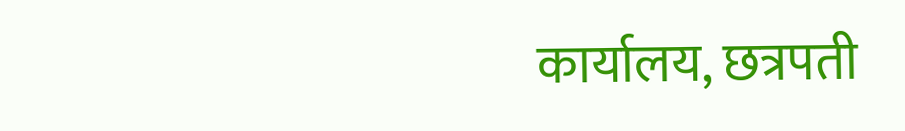कार्यालय, छत्रपती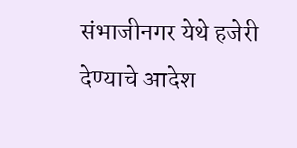संभाजीनगर येथे हजेरी देण्याचे आदेश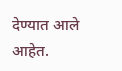देण्यात आले आहेत.